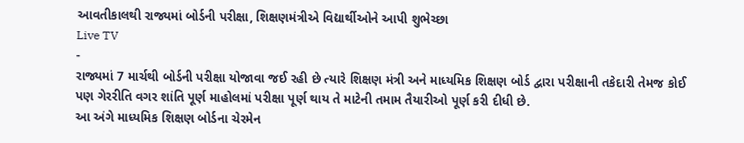આવતીકાલથી રાજ્યમાં બોર્ડની પરીક્ષા, શિક્ષણમંત્રીએ વિદ્યાર્થીઓને આપી શુભેચ્છા
Live TV
-
રાજ્યમાં 7 માર્ચથી બોર્ડની પરીક્ષા યોજાવા જઈ રહી છે ત્યારે શિક્ષણ મંત્રી અને માધ્યમિક શિક્ષણ બોર્ડ દ્વારા પરીક્ષાની તકેદારી તેમજ કોઈ પણ ગેરરીતિ વગર શાંતિ પૂર્ણ માહોલમાં પરીક્ષા પૂર્ણ થાય તે માટેની તમામ તૈયારીઓ પૂર્ણ કરી દીધી છે.
આ અંગે માધ્યમિક શિક્ષણ બોર્ડના ચેરમેન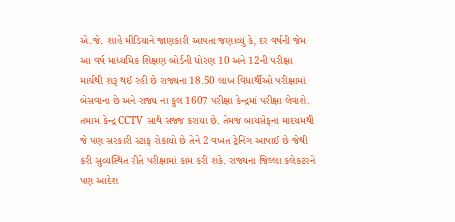એ.જે. શાહે મીડિયાને જાણકારી આપતા જણાવ્યું કે, દર વર્ષની જેમ આ વર્ષ માધ્યમિક શિક્ષણ બોર્ડની ધોરણ 10 અને 12ની પરીક્ષા માર્ચથી શરૂ થઈ રહી છે રાજ્યના 18.50 લાખ વિધાર્થીઓ પરીક્ષામાં બેસવાના છે અને રાજ્ય ના કુલ 1607 પરીક્ષા કેન્દ્રમાં પરીક્ષા લેવાશે.
તમામ કેન્દ્ર CCTV સાથે સજ્જ કરાયા છે. તેમજ બાયસેફના માદયમથી જે પણ સરકારી સ્ટાફ રોકાયો છે તેને 2 વખત ટ્રેનિંગ આપાઈ છે જેથી કરી સુવ્યસ્થિત રીતે પરીક્ષામાં કામ કરી શકે. રાજ્યના જિલ્લા કલેકટરને પણ આદેશ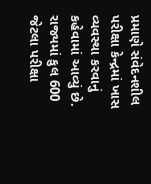પ્રમાણે સંવેદનશીલ પરીક્ષા કેન્દ્રમાં ખાસ વ્યવસ્થા કરવાનું કહેવામાં આવ્યું છે. રાજ્યમાં કુલ 600 જેટલા પરીક્ષા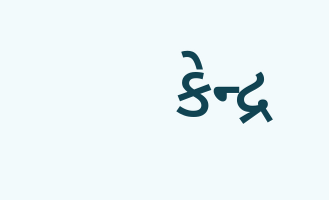કેન્દ્ર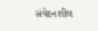સંવેદનશીલ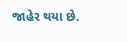જાહેર થયા છે.